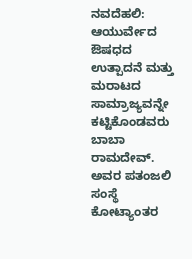ನವದೆಹಲಿ: ಆಯುರ್ವೇದ ಔಷಧದ ಉತ್ಪಾದನೆ ಮತ್ತು ಮರಾಟದ ಸಾಮ್ರಾಜ್ಯವನ್ನೇ ಕಟ್ಟಿಕೊಂಡವರು ಬಾಬಾ ರಾಮದೇವ್. ಅವರ ಪತಂಜಲಿ ಸಂಸ್ಥೆ ಕೋಟ್ಯಾಂತರ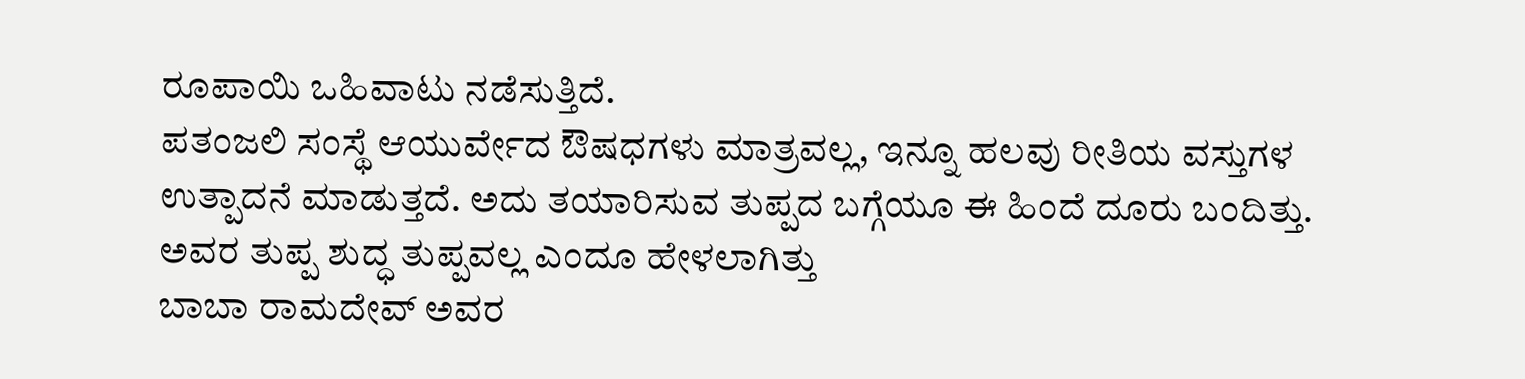ರೂಪಾಯಿ ಒಹಿವಾಟು ನಡೆಸುತ್ತಿದೆ.
ಪತಂಜಲಿ ಸಂಸ್ಥೆ ಆಯುರ್ವೇದ ಔಷಧಗಳು ಮಾತ್ರವಲ್ಲ, ಇನ್ನೂ ಹಲವು ರೀತಿಯ ವಸ್ತುಗಳ ಉತ್ಪಾದನೆ ಮಾಡುತ್ತದೆ. ಅದು ತಯಾರಿಸುವ ತುಪ್ಪದ ಬಗ್ಗೆಯೂ ಈ ಹಿಂದೆ ದೂರು ಬಂದಿತ್ತು. ಅವರ ತುಪ್ಪ ಶುದ್ಧ ತುಪ್ಪವಲ್ಲ ಎಂದೂ ಹೇಳಲಾಗಿತ್ತು
ಬಾಬಾ ರಾಮದೇವ್ ಅವರ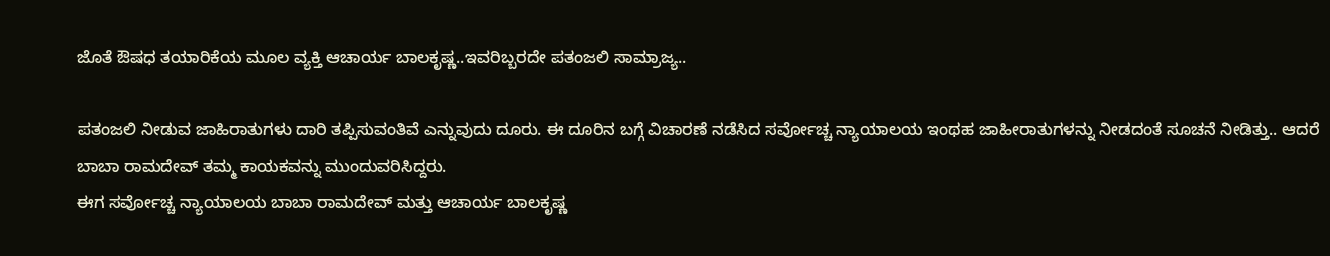ಜೊತೆ ಔಷಧ ತಯಾರಿಕೆಯ ಮೂಲ ವ್ಯಕ್ತಿ ಆಚಾರ್ಯ ಬಾಲಕೃಷ್ಣ..ಇವರಿಬ್ಬರದೇ ಪತಂಜಲಿ ಸಾಮ್ರಾಜ್ಯ..

ಪತಂಜಲಿ ನೀಡುವ ಜಾಹಿರಾತುಗಳು ದಾರಿ ತಪ್ಪಿಸುವಂತಿವೆ ಎನ್ನುವುದು ದೂರು. ಈ ದೂರಿನ ಬಗ್ಗೆ ವಿಚಾರಣೆ ನಡೆಸಿದ ಸರ್ವೋಚ್ಚ ನ್ಯಾಯಾಲಯ ಇಂಥಹ ಜಾಹೀರಾತುಗಳನ್ನು ನೀಡದಂತೆ ಸೂಚನೆ ನೀಡಿತ್ತು.. ಆದರೆ ಬಾಬಾ ರಾಮದೇವ್ ತಮ್ಮ ಕಾಯಕವನ್ನು ಮುಂದುವರಿಸಿದ್ದರು.
ಈಗ ಸರ್ವೋಚ್ಚ ನ್ಯಾಯಾಲಯ ಬಾಬಾ ರಾಮದೇವ್ ಮತ್ತು ಆಚಾರ್ಯ ಬಾಲಕೃಷ್ಣ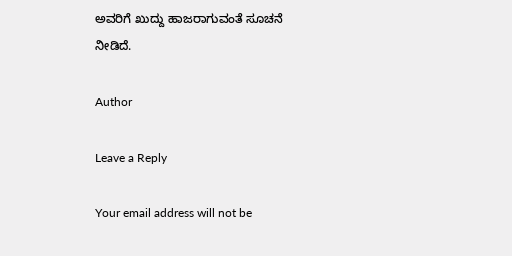ಅವರಿಗೆ ಖುದ್ದು ಹಾಜರಾಗುವಂತೆ ಸೂಚನೆ ನೀಡಿದೆ.

Author

Leave a Reply

Your email address will not be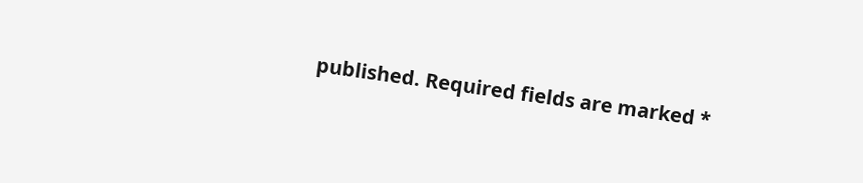published. Required fields are marked *